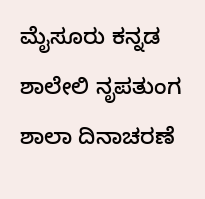ಮೈಸೂರು ಕನ್ನಡ ಶಾಲೇಲಿ ನೃಪತುಂಗ ಶಾಲಾ ದಿನಾಚರಣೆ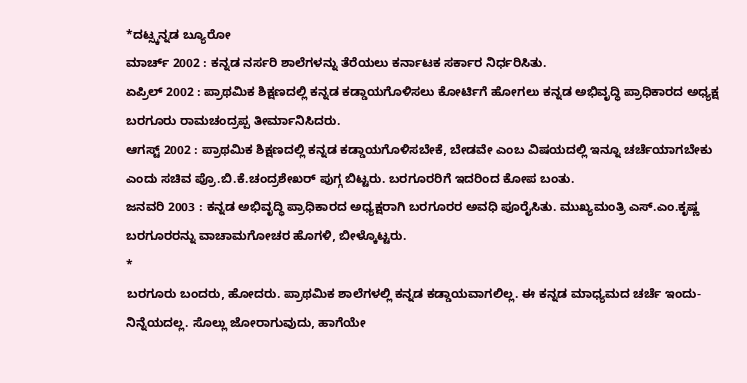*ದಟ್ಸ್ಕನ್ನಡ ಬ್ಯೂರೋ
ಮಾರ್ಚ್ 2002 : ಕನ್ನಡ ನರ್ಸರಿ ಶಾಲೆಗಳನ್ನು ತೆರೆಯಲು ಕರ್ನಾಟಕ ಸರ್ಕಾರ ನಿರ್ಧರಿಸಿತು.
ಏಪ್ರಿಲ್ 2002 : ಪ್ರಾಥಮಿಕ ಶಿಕ್ಷಣದಲ್ಲಿ ಕನ್ನಡ ಕಡ್ಡಾಯಗೊಳಿಸಲು ಕೋರ್ಟಿಗೆ ಹೋಗಲು ಕನ್ನಡ ಅಭಿವೃದ್ಧಿ ಪ್ರಾಧಿಕಾರದ ಅಧ್ಯಕ್ಷ ಬರಗೂರು ರಾಮಚಂದ್ರಪ್ಪ ತೀರ್ಮಾನಿಸಿದರು.
ಆಗಸ್ಟ್ 2002 : ಪ್ರಾಥಮಿಕ ಶಿಕ್ಷಣದಲ್ಲಿ ಕನ್ನಡ ಕಡ್ಡಾಯಗೊಳಿಸಬೇಕೆ, ಬೇಡವೇ ಎಂಬ ವಿಷಯದಲ್ಲಿ ಇನ್ನೂ ಚರ್ಚೆಯಾಗಬೇಕು ಎಂದು ಸಚಿವ ಪ್ರೊ.ಬಿ.ಕೆ.ಚಂದ್ರಶೇಖರ್ ಪುಗ್ಗ ಬಿಟ್ಟರು. ಬರಗೂರರಿಗೆ ಇದರಿಂದ ಕೋಪ ಬಂತು.
ಜನವರಿ 2003 : ಕನ್ನಡ ಅಭಿವೃದ್ಧಿ ಪ್ರಾಧಿಕಾರದ ಅಧ್ಯಕ್ಷರಾಗಿ ಬರಗೂರರ ಅವಧಿ ಪೂರೈಸಿತು. ಮುಖ್ಯಮಂತ್ರಿ ಎಸ್.ಎಂ.ಕೃಷ್ಣ ಬರಗೂರರನ್ನು ವಾಚಾಮಗೋಚರ ಹೊಗಳಿ, ಬೀಳ್ಕೊಟ್ಟರು.
*
ಬರಗೂರು ಬಂದರು, ಹೋದರು. ಪ್ರಾಥಮಿಕ ಶಾಲೆಗಳಲ್ಲಿ ಕನ್ನಡ ಕಡ್ಡಾಯವಾಗಲಿಲ್ಲ. ಈ ಕನ್ನಡ ಮಾಧ್ಯಮದ ಚರ್ಚೆ ಇಂದು- ನಿನ್ನೆಯದಲ್ಲ. ಸೊಲ್ಲು ಜೋರಾಗುವುದು, ಹಾಗೆಯೇ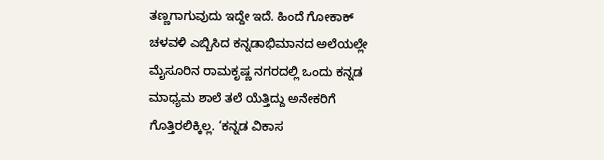ತಣ್ಣಗಾಗುವುದು ಇದ್ದೇ ಇದೆ. ಹಿಂದೆ ಗೋಕಾಕ್ ಚಳವಳಿ ಎಬ್ಬಿಸಿದ ಕನ್ನಡಾಭಿಮಾನದ ಅಲೆಯಲ್ಲೇ ಮೈಸೂರಿನ ರಾಮಕೃಷ್ಣ ನಗರದಲ್ಲಿ ಒಂದು ಕನ್ನಡ ಮಾಧ್ಯಮ ಶಾಲೆ ತಲೆ ಯೆತ್ತಿದ್ದು ಅನೇಕರಿಗೆ ಗೊತ್ತಿರಲಿಕ್ಕಿಲ್ಲ. ‘ಕನ್ನಡ ವಿಕಾಸ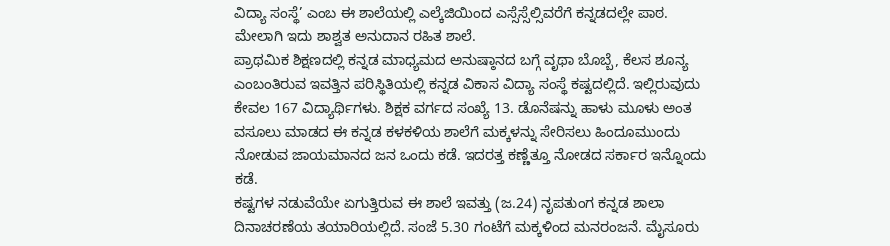ವಿದ್ಯಾ ಸಂಸ್ಥೆ’ ಎಂಬ ಈ ಶಾಲೆಯಲ್ಲಿ ಎಲ್ಕೆಜಿಯಿಂದ ಎಸ್ಸೆಸ್ಸೆಲ್ಸಿವರೆಗೆ ಕನ್ನಡದಲ್ಲೇ ಪಾಠ. ಮೇಲಾಗಿ ಇದು ಶಾಶ್ವತ ಅನುದಾನ ರಹಿತ ಶಾಲೆ.
ಪ್ರಾಥಮಿಕ ಶಿಕ್ಷಣದಲ್ಲಿ ಕನ್ನಡ ಮಾಧ್ಯಮದ ಅನುಷ್ಠಾನದ ಬಗ್ಗೆ ವೃಥಾ ಬೊಬ್ಬೆ, ಕೆಲಸ ಶೂನ್ಯ ಎಂಬಂತಿರುವ ಇವತ್ತಿನ ಪರಿಸ್ಥಿತಿಯಲ್ಲಿ ಕನ್ನಡ ವಿಕಾಸ ವಿದ್ಯಾ ಸಂಸ್ಥೆ ಕಷ್ಟದಲ್ಲಿದೆ. ಇಲ್ಲಿರುವುದು ಕೇವಲ 167 ವಿದ್ಯಾರ್ಥಿಗಳು. ಶಿಕ್ಷಕ ವರ್ಗದ ಸಂಖ್ಯೆ 13. ಡೊನೆಷನ್ನು ಹಾಳು ಮೂಳು ಅಂತ ವಸೂಲು ಮಾಡದ ಈ ಕನ್ನಡ ಕಳಕಳಿಯ ಶಾಲೆಗೆ ಮಕ್ಕಳನ್ನು ಸೇರಿಸಲು ಹಿಂದೂಮುಂದು ನೋಡುವ ಜಾಯಮಾನದ ಜನ ಒಂದು ಕಡೆ. ಇದರತ್ತ ಕಣ್ಣೆತ್ತೂ ನೋಡದ ಸರ್ಕಾರ ಇನ್ನೊಂದು ಕಡೆ.
ಕಷ್ಟಗಳ ನಡುವೆಯೇ ಏಗುತ್ತಿರುವ ಈ ಶಾಲೆ ಇವತ್ತು (ಜ.24) ನೃಪತುಂಗ ಕನ್ನಡ ಶಾಲಾ ದಿನಾಚರಣೆಯ ತಯಾರಿಯಲ್ಲಿದೆ. ಸಂಜೆ 5.30 ಗಂಟೆಗೆ ಮಕ್ಕಳಿಂದ ಮನರಂಜನೆ. ಮೈಸೂರು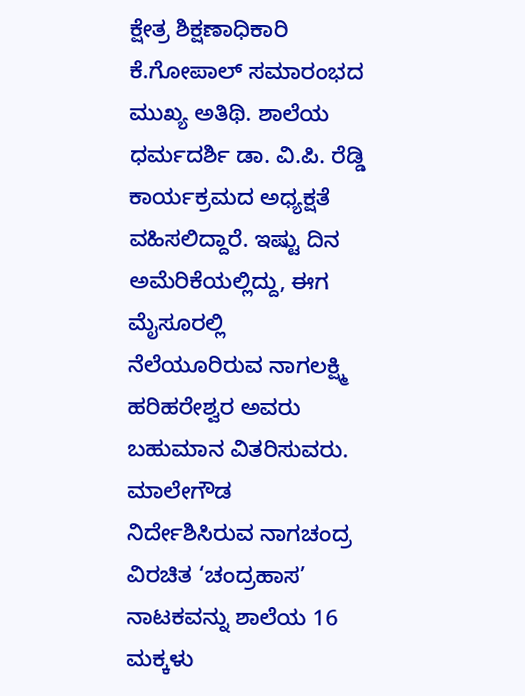ಕ್ಷೇತ್ರ ಶಿಕ್ಷಣಾಧಿಕಾರಿ ಕೆ.ಗೋಪಾಲ್ ಸಮಾರಂಭದ ಮುಖ್ಯ ಅತಿಥಿ. ಶಾಲೆಯ ಧರ್ಮದರ್ಶಿ ಡಾ. ವಿ.ಪಿ. ರೆಡ್ಡಿ ಕಾರ್ಯಕ್ರಮದ ಅಧ್ಯಕ್ಷತೆ ವಹಿಸಲಿದ್ದಾರೆ. ಇಷ್ಟು ದಿನ ಅಮೆರಿಕೆಯಲ್ಲಿದ್ದು, ಈಗ ಮೈಸೂರಲ್ಲಿ ನೆಲೆಯೂರಿರುವ ನಾಗಲಕ್ಷ್ಮಿ ಹರಿಹರೇಶ್ವರ ಅವರು ಬಹುಮಾನ ವಿತರಿಸುವರು.
ಮಾಲೇಗೌಡ ನಿರ್ದೇಶಿಸಿರುವ ನಾಗಚಂದ್ರ ವಿರಚಿತ ‘ಚಂದ್ರಹಾಸ’ ನಾಟಕವನ್ನು ಶಾಲೆಯ 16 ಮಕ್ಕಳು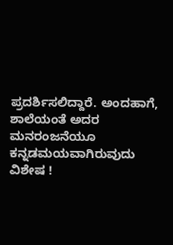ಪ್ರದರ್ಶಿಸಲಿದ್ದಾರೆ. ಅಂದಹಾಗೆ, ಶಾಲೆಯಂತೆ ಅದರ ಮನರಂಜನೆಯೂ ಕನ್ನಡಮಯವಾಗಿರುವುದು ವಿಶೇಷ !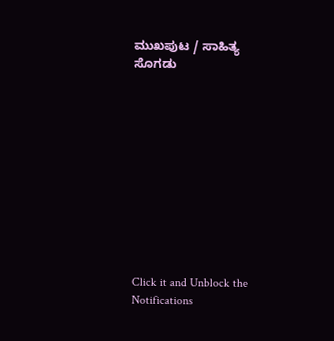ಮುಖಪುಟ / ಸಾಹಿತ್ಯ ಸೊಗಡು











Click it and Unblock the Notifications